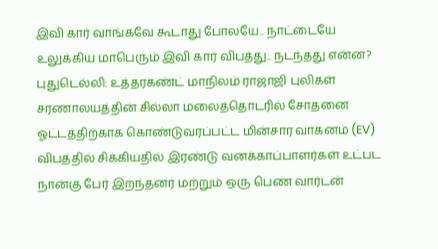இவி கார் வாங்கவே கூடாது போலயே.. நாட்டையே உலுக்கிய மாபெரும் இவி கார் விபத்து.. நடந்தது என்ன?
புதுடெல்லி: உத்தரகண்ட் மாநிலம் ராஜாஜி புலிகள் சரணாலயத்தின் சில்லா மலைத்தொடரில் சோதனை ஓட்டத்திற்காக கொண்டுவரப்பட்ட மின்சார வாகனம் (EV) விபத்தில் சிக்கியதில் இரண்டு வனக்காப்பாளர்கள் உட்பட நான்கு பேர் இறந்தனர் மற்றும் ஒரு பெண் வார்டன்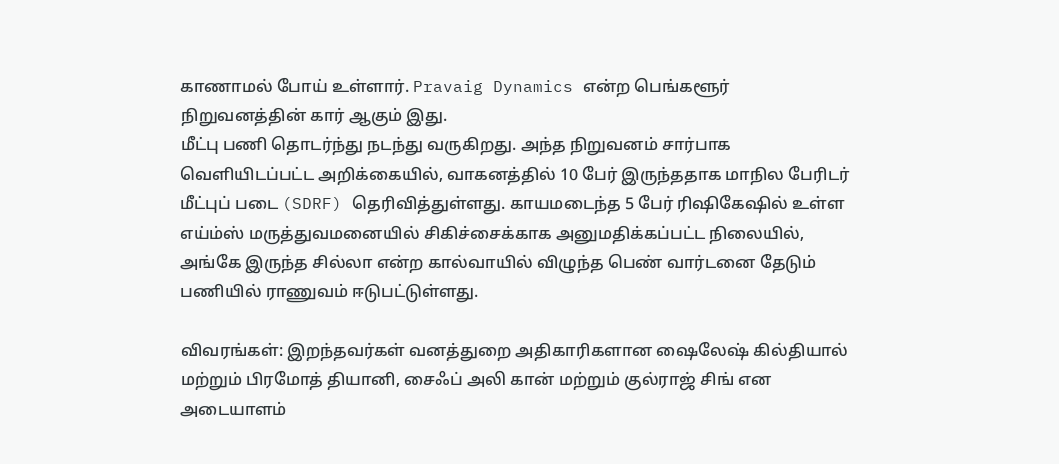காணாமல் போய் உள்ளார். Pravaig Dynamics என்ற பெங்களூர் நிறுவனத்தின் கார் ஆகும் இது.
மீட்பு பணி தொடர்ந்து நடந்து வருகிறது. அந்த நிறுவனம் சார்பாக வெளியிடப்பட்ட அறிக்கையில், வாகனத்தில் 10 பேர் இருந்ததாக மாநில பேரிடர் மீட்புப் படை (SDRF) தெரிவித்துள்ளது. காயமடைந்த 5 பேர் ரிஷிகேஷில் உள்ள எய்ம்ஸ் மருத்துவமனையில் சிகிச்சைக்காக அனுமதிக்கப்பட்ட நிலையில், அங்கே இருந்த சில்லா என்ற கால்வாயில் விழுந்த பெண் வார்டனை தேடும் பணியில் ராணுவம் ஈடுபட்டுள்ளது.

விவரங்கள்: இறந்தவர்கள் வனத்துறை அதிகாரிகளான ஷைலேஷ் கில்தியால் மற்றும் பிரமோத் தியானி, சைஃப் அலி கான் மற்றும் குல்ராஜ் சிங் என அடையாளம்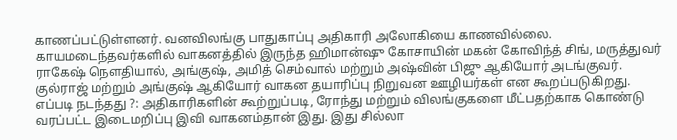காணப்பட்டுள்ளனர். வனவிலங்கு பாதுகாப்பு அதிகாரி அலோகியை காணவில்லை.
காயமடைந்தவர்களில் வாகனத்தில் இருந்த ஹிமான்ஷு கோசாயின் மகன் கோவிந்த் சிங், மருத்துவர் ராகேஷ் நௌதியால், அங்குஷ், அமித் செம்வால் மற்றும் அஷ்வின் பிஜு ஆகியோர் அடங்குவர். குல்ராஜ் மற்றும் அங்குஷ் ஆகியோர் வாகன தயாரிப்பு நிறுவன ஊழியர்கள் என கூறப்படுகிறது.
எப்படி நடந்தது ?: அதிகாரிகளின் கூற்றுப்படி, ரோந்து மற்றும் விலங்குகளை மீட்பதற்காக கொண்டு வரப்பட்ட இடைமறிப்பு இவி வாகனம்தான் இது. இது சில்லா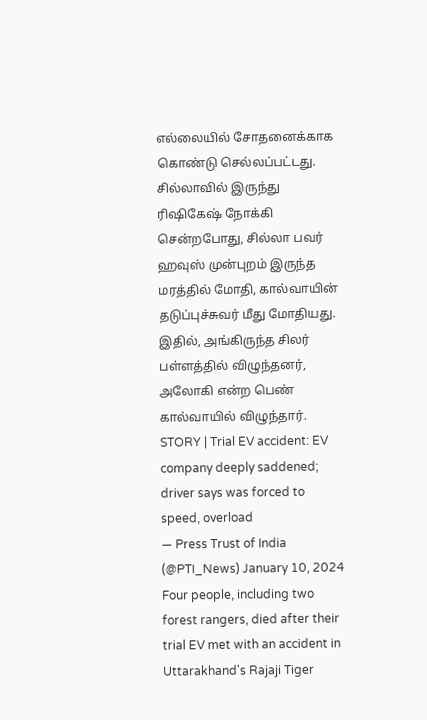எல்லையில் சோதனைக்காக கொண்டு செல்லப்பட்டது. சில்லாவில் இருந்து ரிஷிகேஷ் நோக்கி சென்றபோது, சில்லா பவர் ஹவுஸ் முன்புறம் இருந்த மரத்தில் மோதி, கால்வாயின் தடுப்புச்சுவர் மீது மோதியது. இதில், அங்கிருந்த சிலர் பள்ளத்தில் விழுந்தனர், அலோகி என்ற பெண் கால்வாயில் விழுந்தார்.
STORY | Trial EV accident: EV company deeply saddened; driver says was forced to speed, overload
— Press Trust of India (@PTI_News) January 10, 2024
Four people, including two forest rangers, died after their trial EV met with an accident in Uttarakhand's Rajaji Tiger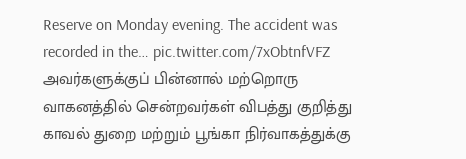Reserve on Monday evening. The accident was recorded in the… pic.twitter.com/7xObtnfVFZ
அவர்களுக்குப் பின்னால் மற்றொரு வாகனத்தில் சென்றவர்கள் விபத்து குறித்து காவல் துறை மற்றும் பூங்கா நிர்வாகத்துக்கு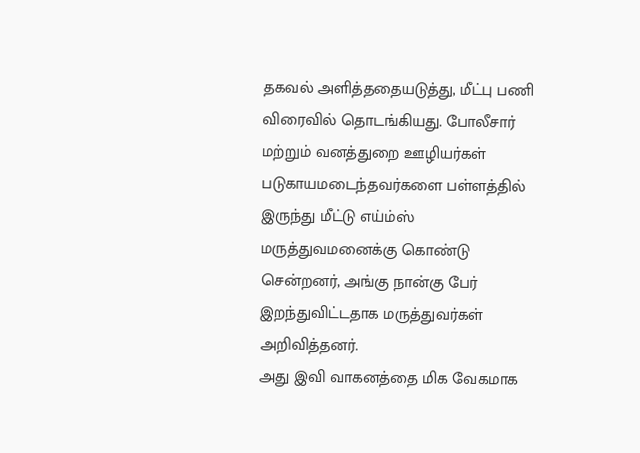தகவல் அளித்ததையடுத்து, மீட்பு பணி விரைவில் தொடங்கியது. போலீசார் மற்றும் வனத்துறை ஊழியர்கள் படுகாயமடைந்தவர்களை பள்ளத்தில் இருந்து மீட்டு எய்ம்ஸ் மருத்துவமனைக்கு கொண்டு சென்றனர், அங்கு நான்கு பேர் இறந்துவிட்டதாக மருத்துவர்கள் அறிவித்தனர்.
அது இவி வாகனத்தை மிக வேகமாக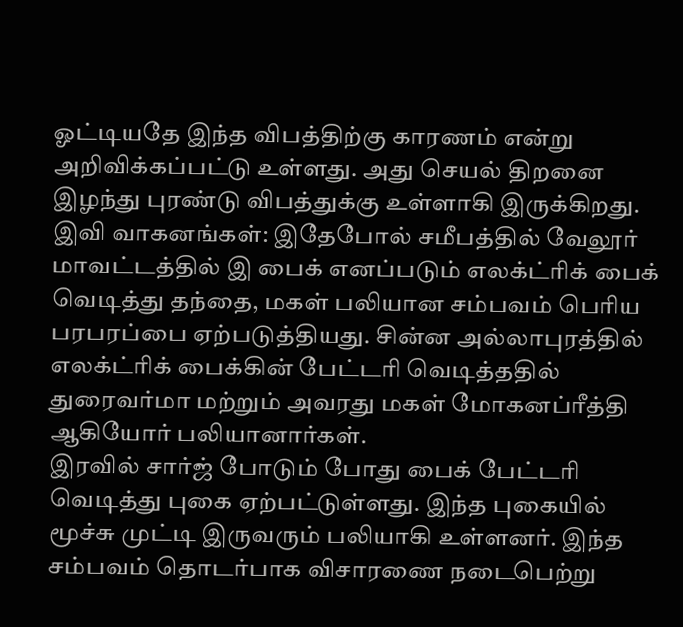ஓட்டியதே இந்த விபத்திற்கு காரணம் என்று அறிவிக்கப்பட்டு உள்ளது. அது செயல் திறனை இழந்து புரண்டு விபத்துக்கு உள்ளாகி இருக்கிறது.
இவி வாகனங்கள்: இதேபோல் சமீபத்தில் வேலூர் மாவட்டத்தில் இ பைக் எனப்படும் எலக்ட்ரிக் பைக் வெடித்து தந்தை, மகள் பலியான சம்பவம் பெரிய பரபரப்பை ஏற்படுத்தியது. சின்ன அல்லாபுரத்தில் எலக்ட்ரிக் பைக்கின் பேட்டரி வெடித்ததில் துரைவர்மா மற்றும் அவரது மகள் மோகனப்ரீத்தி ஆகியோர் பலியானார்கள்.
இரவில் சார்ஜ் போடும் போது பைக் பேட்டரி வெடித்து புகை ஏற்பட்டுள்ளது. இந்த புகையில் மூச்சு முட்டி இருவரும் பலியாகி உள்ளனர். இந்த சம்பவம் தொடர்பாக விசாரணை நடைபெற்று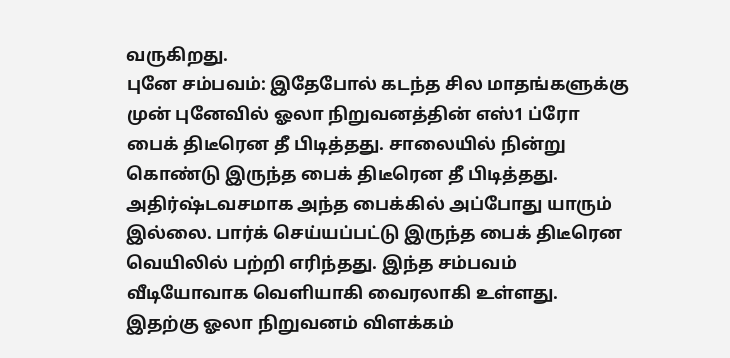வருகிறது.
புனே சம்பவம்: இதேபோல் கடந்த சில மாதங்களுக்கு முன் புனேவில் ஓலா நிறுவனத்தின் எஸ்1 ப்ரோ பைக் திடீரென தீ பிடித்தது. சாலையில் நின்று கொண்டு இருந்த பைக் திடீரென தீ பிடித்தது. அதிர்ஷ்டவசமாக அந்த பைக்கில் அப்போது யாரும் இல்லை. பார்க் செய்யப்பட்டு இருந்த பைக் திடீரென வெயிலில் பற்றி எரிந்தது. இந்த சம்பவம் வீடியோவாக வெளியாகி வைரலாகி உள்ளது.
இதற்கு ஓலா நிறுவனம் விளக்கம்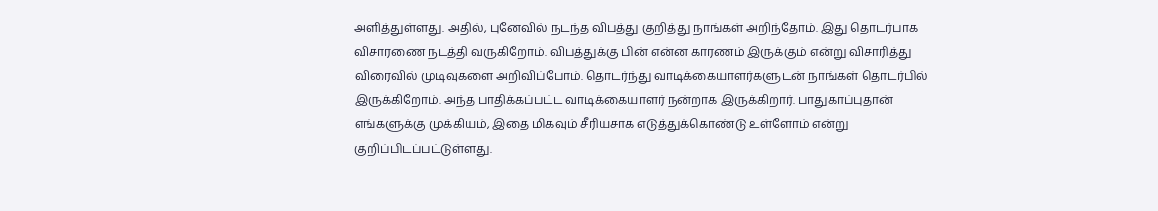அளித்துள்ளது. அதில், புனேவில் நடந்த விபத்து குறித்து நாங்கள் அறிந்தோம். இது தொடர்பாக விசாரணை நடத்தி வருகிறோம். விபத்துக்கு பின் என்ன காரணம் இருக்கும் என்று விசாரித்து விரைவில் முடிவுகளை அறிவிப்போம். தொடர்ந்து வாடிக்கையாளர்களுடன் நாங்கள் தொடர்பில் இருக்கிறோம். அந்த பாதிக்கப்பட்ட வாடிக்கையாளர் நன்றாக இருக்கிறார். பாதுகாப்புதான் எங்களுக்கு முக்கியம், இதை மிகவும் சீரியசாக எடுத்துக்கொண்டு உள்ளோம் என்று குறிப்பிடப்பட்டுள்ளது.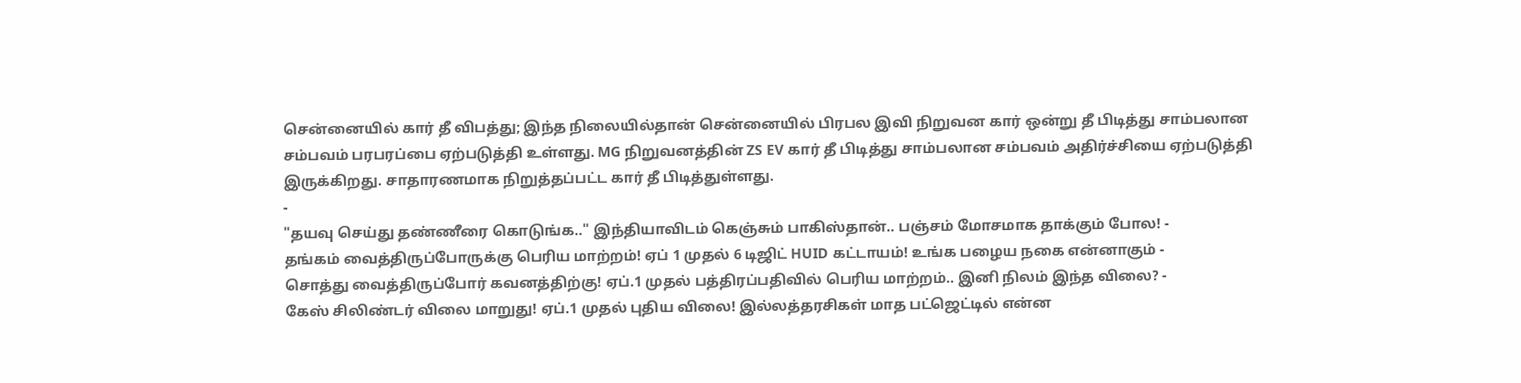சென்னையில் கார் தீ விபத்து; இந்த நிலையில்தான் சென்னையில் பிரபல இவி நிறுவன கார் ஒன்று தீ பிடித்து சாம்பலான சம்பவம் பரபரப்பை ஏற்படுத்தி உள்ளது. MG நிறுவனத்தின் ZS EV கார் தீ பிடித்து சாம்பலான சம்பவம் அதிர்ச்சியை ஏற்படுத்தி இருக்கிறது. சாதாரணமாக நிறுத்தப்பட்ட கார் தீ பிடித்துள்ளது.
-
"தயவு செய்து தண்ணீரை கொடுங்க.." இந்தியாவிடம் கெஞ்சும் பாகிஸ்தான்.. பஞ்சம் மோசமாக தாக்கும் போல! -
தங்கம் வைத்திருப்போருக்கு பெரிய மாற்றம்! ஏப் 1 முதல் 6 டிஜிட் HUID கட்டாயம்! உங்க பழைய நகை என்னாகும் -
சொத்து வைத்திருப்போர் கவனத்திற்கு! ஏப்.1 முதல் பத்திரப்பதிவில் பெரிய மாற்றம்.. இனி நிலம் இந்த விலை? -
கேஸ் சிலிண்டர் விலை மாறுது! ஏப்.1 முதல் புதிய விலை! இல்லத்தரசிகள் மாத பட்ஜெட்டில் என்ன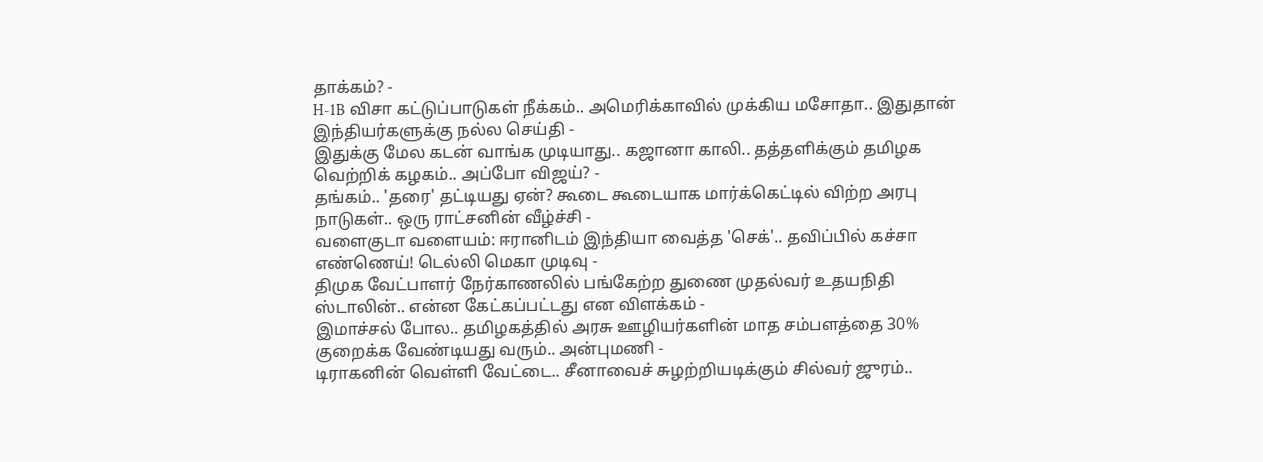தாக்கம்? -
H-1B விசா கட்டுப்பாடுகள் நீக்கம்.. அமெரிக்காவில் முக்கிய மசோதா.. இதுதான் இந்தியர்களுக்கு நல்ல செய்தி -
இதுக்கு மேல கடன் வாங்க முடியாது.. கஜானா காலி.. தத்தளிக்கும் தமிழக வெற்றிக் கழகம்.. அப்போ விஜய்? -
தங்கம்.. 'தரை' தட்டியது ஏன்? கூடை கூடையாக மார்க்கெட்டில் விற்ற அரபு நாடுகள்.. ஒரு ராட்சனின் வீழ்ச்சி -
வளைகுடா வளையம்: ஈரானிடம் இந்தியா வைத்த 'செக்'.. தவிப்பில் கச்சா எண்ணெய்! டெல்லி மெகா முடிவு -
திமுக வேட்பாளர் நேர்காணலில் பங்கேற்ற துணை முதல்வர் உதயநிதி ஸ்டாலின்.. என்ன கேட்கப்பட்டது என விளக்கம் -
இமாச்சல் போல.. தமிழகத்தில் அரசு ஊழியர்களின் மாத சம்பளத்தை 30% குறைக்க வேண்டியது வரும்.. அன்புமணி -
டிராகனின் வெள்ளி வேட்டை.. சீனாவைச் சுழற்றியடிக்கும் சில்வர் ஜுரம்..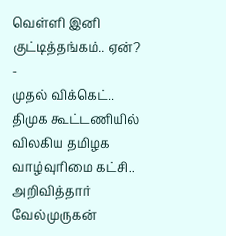வெள்ளி இனி குட்டித்தங்கம்.. ஏன்? -
முதல் விக்கெட்.. திமுக கூட்டணியில் விலகிய தமிழக வாழ்வுரிமை கட்சி.. அறிவித்தார் வேல்முருகன்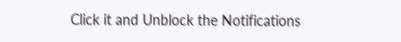Click it and Unblock the Notifications